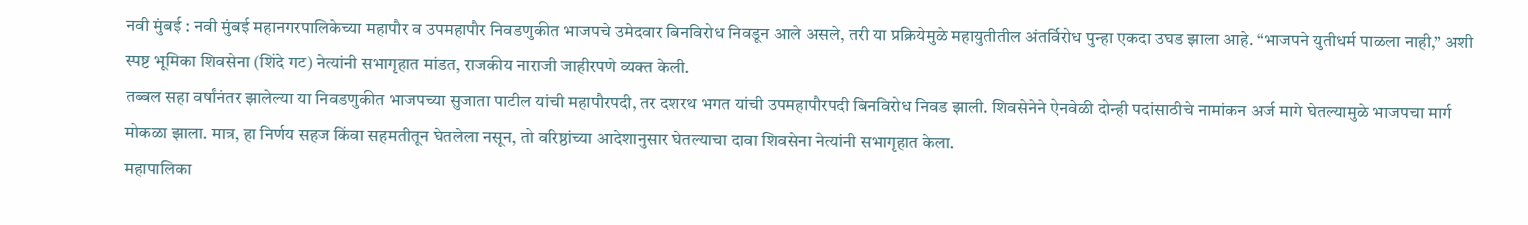नवी मुंबई : नवी मुंबई महानगरपालिकेच्या महापौर व उपमहापौर निवडणुकीत भाजपचे उमेदवार बिनविरोध निवडून आले असले, तरी या प्रक्रियेमुळे महायुतीतील अंतर्विरोध पुन्हा एकदा उघड झाला आहे. “भाजपने युतीधर्म पाळला नाही,” अशी स्पष्ट भूमिका शिवसेना (शिंदे गट) नेत्यांनी सभागृहात मांडत, राजकीय नाराजी जाहीरपणे व्यक्त केली.
तब्बल सहा वर्षांनंतर झालेल्या या निवडणुकीत भाजपच्या सुजाता पाटील यांची महापौरपदी, तर दशरथ भगत यांची उपमहापौरपदी बिनविरोध निवड झाली. शिवसेनेने ऐनवेळी दोन्ही पदांसाठीचे नामांकन अर्ज मागे घेतल्यामुळे भाजपचा मार्ग मोकळा झाला. मात्र, हा निर्णय सहज किंवा सहमतीतून घेतलेला नसून, तो वरिष्ठांच्या आदेशानुसार घेतल्याचा दावा शिवसेना नेत्यांनी सभागृहात केला.
महापालिका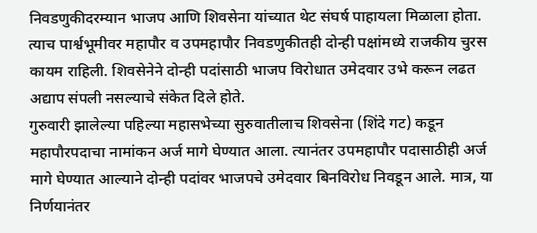निवडणुकीदरम्यान भाजप आणि शिवसेना यांच्यात थेट संघर्ष पाहायला मिळाला होता. त्याच पार्श्वभूमीवर महापौर व उपमहापौर निवडणुकीतही दोन्ही पक्षांमध्ये राजकीय चुरस कायम राहिली. शिवसेनेने दोन्ही पदांसाठी भाजप विरोधात उमेदवार उभे करून लढत अद्याप संपली नसल्याचे संकेत दिले होते.
गुरुवारी झालेल्या पहिल्या महासभेच्या सुरुवातीलाच शिवसेना (शिंदे गट) कडून महापौरपदाचा नामांकन अर्ज मागे घेण्यात आला. त्यानंतर उपमहापौर पदासाठीही अर्ज मागे घेण्यात आल्याने दोन्ही पदांवर भाजपचे उमेदवार बिनविरोध निवडून आले. मात्र, या निर्णयानंतर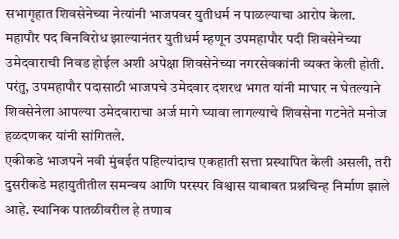सभागृहात शिवसेनेच्या नेत्यांनी भाजपवर युतीधर्म न पाळल्याचा आरोप केला.
महापौर पद बिनविरोध झाल्यानंतर युतीधर्म म्हणून उपमहापौर पदी शिवसेनेच्या उमेदवाराची निवड होईल अशी अपेक्षा शिवसेनेच्या नगरसेवकांनी व्यक्त केली होती. परंतु, उपमहापौर पदासाठी भाजपचे उमेदवार दशरथ भगत यांनी माघार न घेतल्याने शिवसेनेला आपल्या उमेदवाराचा अर्ज मागे घ्यावा लागल्याचे शिवसेना गटनेते मनोज हळदणकर यांनी सांगितले.
एकीकडे भाजपने नवी मुंबईत पहिल्यांदाच एकहाती सत्ता प्रस्थापित केली असली, तरी दुसरीकडे महायुतीतील समन्वय आणि परस्पर विश्वास याबाबत प्रश्नचिन्ह निर्माण झाले आहे. स्थानिक पातळीवरील हे तणाव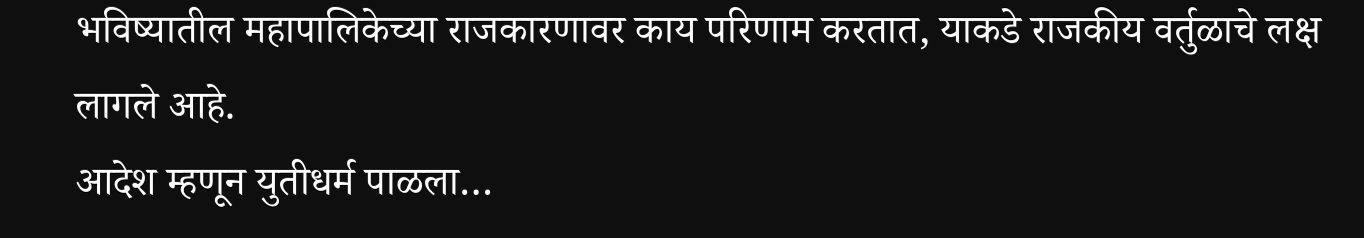भविष्यातील महापालिकेच्या राजकारणावर काय परिणाम करतात, याकडे राजकीय वर्तुळाचे लक्ष लागले आहे.
आदेश म्हणून युतीधर्म पाळला…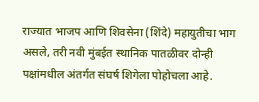राज्यात भाजप आणि शिवसेना (शिंदे) महायुतीचा भाग असले, तरी नवी मुंबईत स्थानिक पातळीवर दोन्ही पक्षांमधील अंतर्गत संघर्ष शिगेला पोहोचला आहे.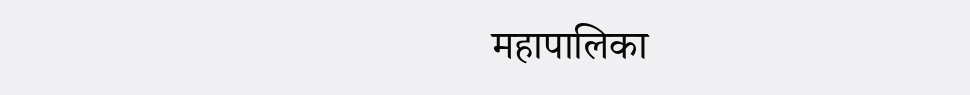महापालिका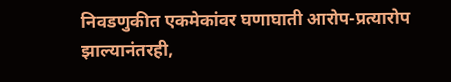निवडणुकीत एकमेकांवर घणाघाती आरोप-प्रत्यारोप झाल्यानंतरही,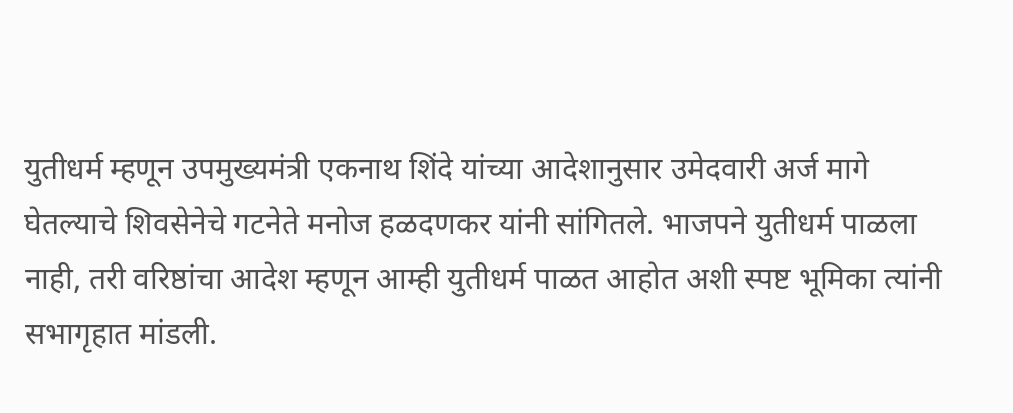युतीधर्म म्हणून उपमुख्यमंत्री एकनाथ शिंदे यांच्या आदेशानुसार उमेदवारी अर्ज मागे घेतल्याचे शिवसेनेचे गटनेते मनोज हळदणकर यांनी सांगितले. भाजपने युतीधर्म पाळला नाही, तरी वरिष्ठांचा आदेश म्हणून आम्ही युतीधर्म पाळत आहोत अशी स्पष्ट भूमिका त्यांनी सभागृहात मांडली.